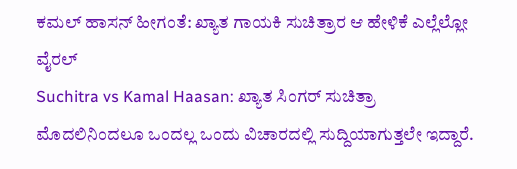ಕಮಲ್ ಹಾಸನ್ ಹೀಗಂತೆ: ಖ್ಯಾತ ಗಾಯಕಿ ಸುಚಿತ್ರಾರ ಆ ಹೇಳಿಕೆ ಎಲ್ಲೆಲ್ಲೋ ವೈರಲ್
Suchitra vs Kamal Haasan: ಖ್ಯಾತ ಸಿಂಗರ್ ಸುಚಿತ್ರಾ ಮೊದಲಿನಿಂದಲೂ ಒಂದಲ್ಲ ಒಂದು ವಿಚಾರದಲ್ಲಿ ಸುದ್ದಿಯಾಗುತ್ತಲೇ ಇದ್ದಾರೆ.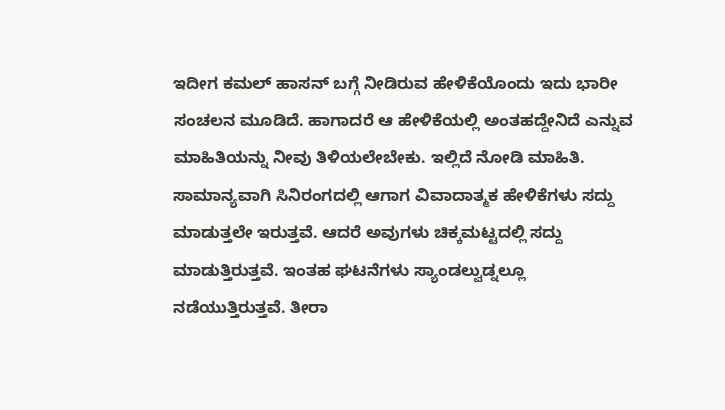ಇದೀಗ ಕಮಲ್ ಹಾಸನ್ ಬಗ್ಗೆ ನೀಡಿರುವ ಹೇಳಿಕೆಯೊಂದು ಇದು ಭಾರೀ ಸಂಚಲನ ಮೂಡಿದೆ. ಹಾಗಾದರೆ ಆ ಹೇಳಿಕೆಯಲ್ಲಿ ಅಂತಹದ್ದೇನಿದೆ ಎನ್ನುವ ಮಾಹಿತಿಯನ್ನು ನೀವು ತಿಳಿಯಲೇಬೇಕು. ಇಲ್ಲಿದೆ ನೋಡಿ ಮಾಹಿತಿ.
ಸಾಮಾನ್ಯವಾಗಿ ಸಿನಿರಂಗದಲ್ಲಿ ಆಗಾಗ ವಿವಾದಾತ್ಮಕ ಹೇಳಿಕೆಗಳು ಸದ್ದು ಮಾಡುತ್ತಲೇ ಇರುತ್ತವೆ. ಆದರೆ ಅವುಗಳು ಚಿಕ್ಕಮಟ್ಟದಲ್ಲಿ ಸದ್ದು ಮಾಡುತ್ತಿರುತ್ತವೆ. ಇಂತಹ ಘಟನೆಗಳು ಸ್ಯಾಂಡಲ್ವುಡ್ನಲ್ಲೂ ನಡೆಯುತ್ತಿರುತ್ತವೆ. ತೀರಾ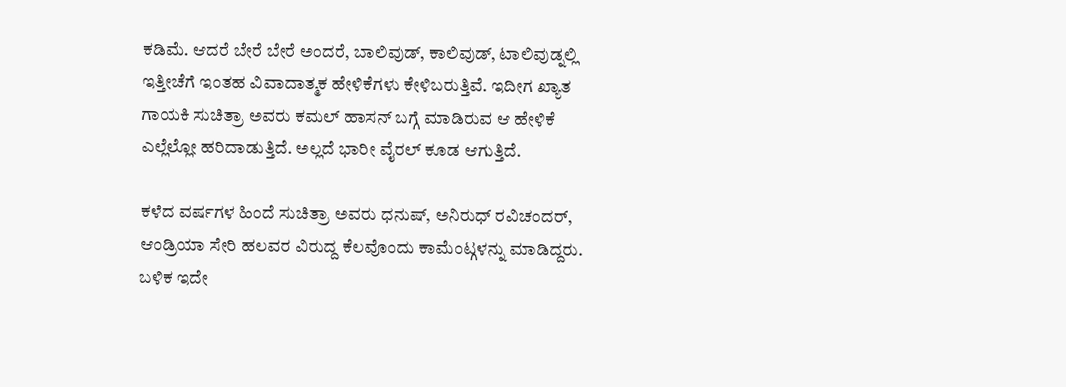ಕಡಿಮೆ. ಆದರೆ ಬೇರೆ ಬೇರೆ ಅಂದರೆ, ಬಾಲಿವುಡ್, ಕಾಲಿವುಡ್, ಟಾಲಿವುಡ್ನಲ್ಲಿ ಇತ್ತೀಚೆಗೆ ಇಂತಹ ವಿವಾದಾತ್ಮಕ ಹೇಳಿಕೆಗಳು ಕೇಳಿಬರುತ್ತಿವೆ. ಇದೀಗ ಖ್ಯಾತ ಗಾಯಕಿ ಸುಚಿತ್ರಾ ಅವರು ಕಮಲ್ ಹಾಸನ್ ಬಗ್ಗೆ ಮಾಡಿರುವ ಆ ಹೇಳಿಕೆ ಎಲ್ಲೆಲ್ಲೋ ಹರಿದಾಡುತ್ತಿದೆ. ಅಲ್ಲದೆ ಭಾರೀ ವೈರಲ್ ಕೂಡ ಆಗುತ್ತಿದೆ.

ಕಳೆದ ವರ್ಷಗಳ ಹಿಂದೆ ಸುಚಿತ್ರಾ ಅವರು ಧನುಷ್, ಅನಿರುಧ್ ರವಿಚಂದರ್, ಆಂಡ್ರಿಯಾ ಸೇರಿ ಹಲವರ ವಿರುದ್ದ ಕೆಲವೊಂದು ಕಾಮೆಂಟ್ಗಳನ್ನು ಮಾಡಿದ್ದರು. ಬಳಿಕ ಇದೇ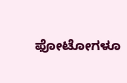ಫೋಟೋಗಳೂ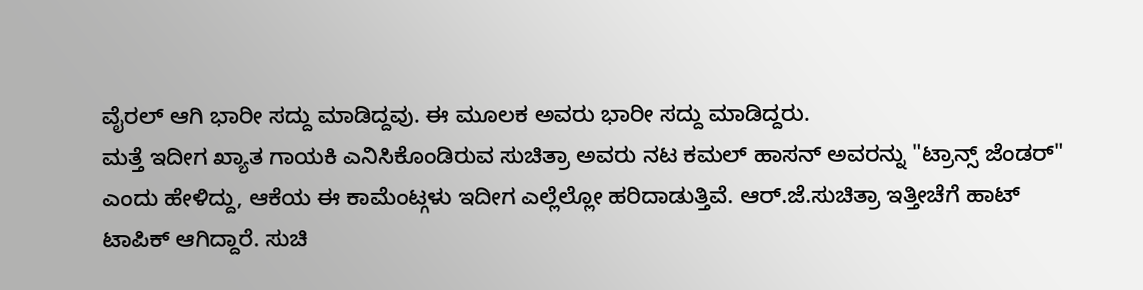ವೈರಲ್ ಆಗಿ ಭಾರೀ ಸದ್ದು ಮಾಡಿದ್ದವು. ಈ ಮೂಲಕ ಅವರು ಭಾರೀ ಸದ್ದು ಮಾಡಿದ್ದರು.
ಮತ್ತೆ ಇದೀಗ ಖ್ಯಾತ ಗಾಯಕಿ ಎನಿಸಿಕೊಂಡಿರುವ ಸುಚಿತ್ರಾ ಅವರು ನಟ ಕಮಲ್ ಹಾಸನ್ ಅವರನ್ನು "ಟ್ರಾನ್ಸ್ ಜೆಂಡರ್" ಎಂದು ಹೇಳಿದ್ದು, ಆಕೆಯ ಈ ಕಾಮೆಂಟ್ಗಳು ಇದೀಗ ಎಲ್ಲೆಲ್ಲೋ ಹರಿದಾಡುತ್ತಿವೆ. ಆರ್.ಜೆ.ಸುಚಿತ್ರಾ ಇತ್ತೀಚೆಗೆ ಹಾಟ್ ಟಾಪಿಕ್ ಆಗಿದ್ದಾರೆ. ಸುಚಿ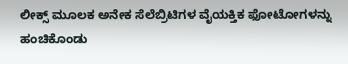ಲೀಕ್ಸ್ ಮೂಲಕ ಅನೇಕ ಸೆಲೆಬ್ರಿಟಿಗಳ ವೈಯಕ್ತಿಕ ಫೋಟೋಗಳನ್ನು ಹಂಚಿಕೊಂಡು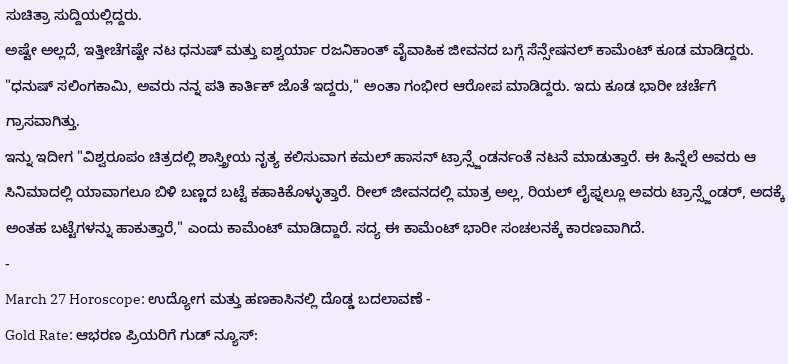ಸುಚಿತ್ರಾ ಸುದ್ದಿಯಲ್ಲಿದ್ದರು.
ಅಷ್ಟೇ ಅಲ್ಲದೆ, ಇತ್ತೀಚೆಗಷ್ಟೇ ನಟ ಧನುಷ್ ಮತ್ತು ಐಶ್ವರ್ಯಾ ರಜನಿಕಾಂತ್ ವೈವಾಹಿಕ ಜೀವನದ ಬಗ್ಗೆ ಸೆನ್ಸೇಷನಲ್ ಕಾಮೆಂಟ್ ಕೂಡ ಮಾಡಿದ್ದರು. "ಧನುಷ್ ಸಲಿಂಗಕಾಮಿ, ಅವರು ನನ್ನ ಪತಿ ಕಾರ್ತಿಕ್ ಜೊತೆ ಇದ್ದರು," ಅಂತಾ ಗಂಭೀರ ಆರೋಪ ಮಾಡಿದ್ದರು. ಇದು ಕೂಡ ಭಾರೀ ಚರ್ಚೆಗೆ ಗ್ರಾಸವಾಗಿತ್ತು.
ಇನ್ನು ಇದೀಗ "ವಿಶ್ವರೂಪಂ ಚಿತ್ರದಲ್ಲಿ ಶಾಸ್ತ್ರೀಯ ನೃತ್ಯ ಕಲಿಸುವಾಗ ಕಮಲ್ ಹಾಸನ್ ಟ್ರಾನ್ಸ್ಜೆಂಡರ್ನಂತೆ ನಟನೆ ಮಾಡುತ್ತಾರೆ. ಈ ಹಿನ್ನೆಲೆ ಅವರು ಆ ಸಿನಿಮಾದಲ್ಲಿ ಯಾವಾಗಲೂ ಬಿಳಿ ಬಣ್ಣದ ಬಟ್ಟೆ ಕಹಾಕಿಕೊಳ್ಳುತ್ತಾರೆ. ರೀಲ್ ಜೀವನದಲ್ಲಿ ಮಾತ್ರ ಅಲ್ಲ, ರಿಯಲ್ ಲೈಫ್ನಲ್ಲೂ ಅವರು ಟ್ರಾನ್ಸ್ಜೆಂಡರ್, ಅದಕ್ಕೆ ಅಂತಹ ಬಟ್ಟೆಗಳನ್ನು ಹಾಕುತ್ತಾರೆ," ಎಂದು ಕಾಮೆಂಟ್ ಮಾಡಿದ್ದಾರೆ. ಸದ್ಯ ಈ ಕಾಮೆಂಟ್ ಭಾರೀ ಸಂಚಲನಕ್ಕೆ ಕಾರಣವಾಗಿದೆ.
-
March 27 Horoscope: ಉದ್ಯೋಗ ಮತ್ತು ಹಣಕಾಸಿನಲ್ಲಿ ದೊಡ್ಡ ಬದಲಾವಣೆ -
Gold Rate: ಆಭರಣ ಪ್ರಿಯರಿಗೆ ಗುಡ್ ನ್ಯೂಸ್: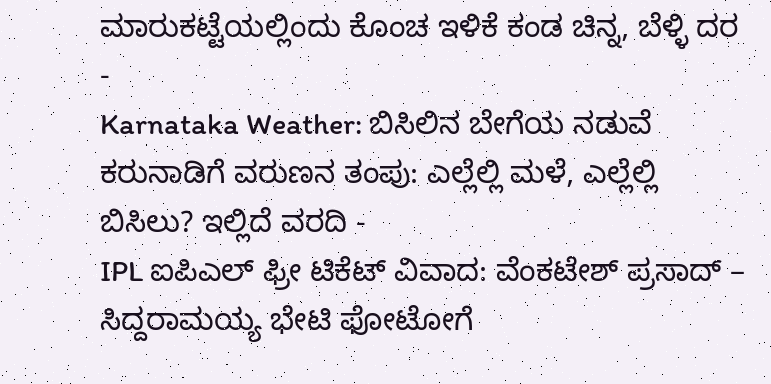ಮಾರುಕಟ್ಟೆಯಲ್ಲಿಂದು ಕೊಂಚ ಇಳಿಕೆ ಕಂಡ ಚಿನ್ನ, ಬೆಳ್ಳಿ ದರ -
Karnataka Weather: ಬಿಸಿಲಿನ ಬೇಗೆಯ ನಡುವೆ ಕರುನಾಡಿಗೆ ವರುಣನ ತಂಪು: ಎಲ್ಲೆಲ್ಲಿ ಮಳೆ, ಎಲ್ಲೆಲ್ಲಿ ಬಿಸಿಲು? ಇಲ್ಲಿದೆ ವರದಿ -
IPL ಐಪಿಎಲ್ ಫ್ರೀ ಟಿಕೆಟ್ ವಿವಾದ: ವೆಂಕಟೇಶ್ ಪ್ರಸಾದ್ – ಸಿದ್ದರಾಮಯ್ಯ ಭೇಟಿ ಫೋಟೋಗೆ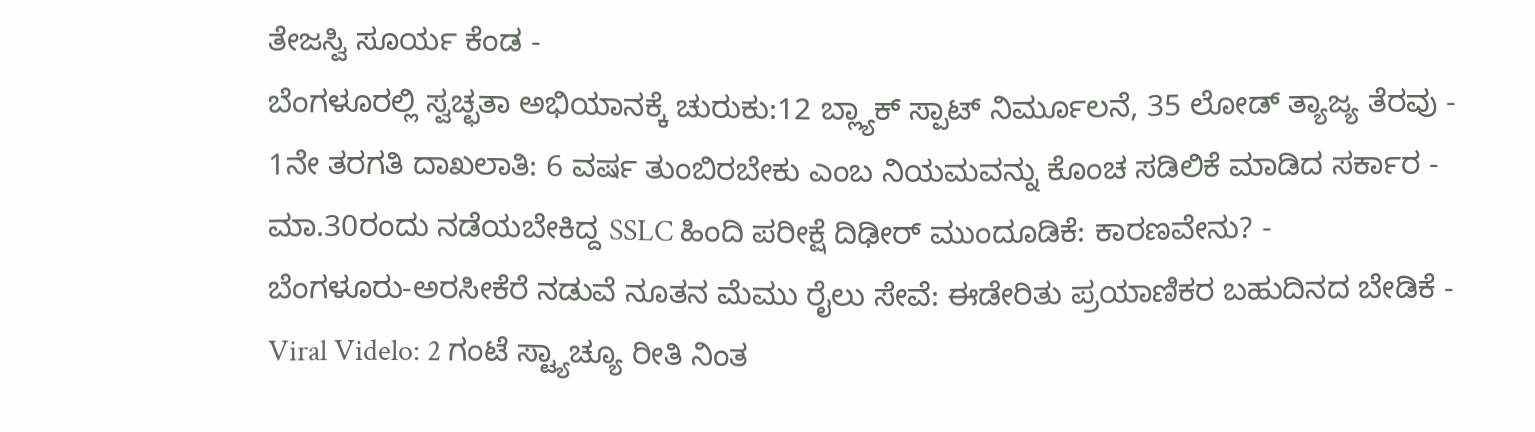ತೇಜಸ್ವಿ ಸೂರ್ಯ ಕೆಂಡ -
ಬೆಂಗಳೂರಲ್ಲಿ ಸ್ವಚ್ಛತಾ ಅಭಿಯಾನಕ್ಕೆ ಚುರುಕು:12 ಬ್ಲ್ಯಾಕ್ ಸ್ಪಾಟ್ ನಿರ್ಮೂಲನೆ, 35 ಲೋಡ್ ತ್ಯಾಜ್ಯ ತೆರವು -
1ನೇ ತರಗತಿ ದಾಖಲಾತಿ: 6 ವರ್ಷ ತುಂಬಿರಬೇಕು ಎಂಬ ನಿಯಮವನ್ನು ಕೊಂಚ ಸಡಿಲಿಕೆ ಮಾಡಿದ ಸರ್ಕಾರ -
ಮಾ.30ರಂದು ನಡೆಯಬೇಕಿದ್ದ SSLC ಹಿಂದಿ ಪರೀಕ್ಷೆ ದಿಢೀರ್ ಮುಂದೂಡಿಕೆ: ಕಾರಣವೇನು? -
ಬೆಂಗಳೂರು-ಅರಸೀಕೆರೆ ನಡುವೆ ನೂತನ ಮೆಮು ರೈಲು ಸೇವೆ: ಈಡೇರಿತು ಪ್ರಯಾಣಿಕರ ಬಹುದಿನದ ಬೇಡಿಕೆ -
Viral Videlo: 2 ಗಂಟೆ ಸ್ಟ್ಯಾಚ್ಯೂ ರೀತಿ ನಿಂತ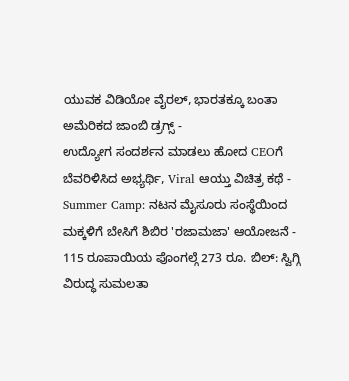ಯುವಕ ವಿಡಿಯೋ ವೈರಲ್, ಭಾರತಕ್ಕೂ ಬಂತಾ ಅಮೆರಿಕದ ಜಾಂಬಿ ಡ್ರಗ್ಸ್ -
ಉದ್ಯೋಗ ಸಂದರ್ಶನ ಮಾಡಲು ಹೋದ CEOಗೆ ಬೆವರಿಳಿಸಿದ ಅಭ್ಯರ್ಥಿ, Viral ಆಯ್ತು ವಿಚಿತ್ರ ಕಥೆ -
Summer Camp: ನಟನ ಮೈಸೂರು ಸಂಸ್ಥೆಯಿಂದ ಮಕ್ಕಳಿಗೆ ಬೇಸಿಗೆ ಶಿಬಿರ 'ರಜಾಮಜಾ' ಆಯೋಜನೆ -
115 ರೂಪಾಯಿಯ ಪೊಂಗಲ್ಗೆ 273 ರೂ. ಬಿಲ್: ಸ್ವಿಗ್ಗಿ ವಿರುದ್ಧ ಸುಮಲತಾ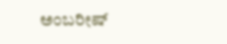ಅಂಬರೀಷ್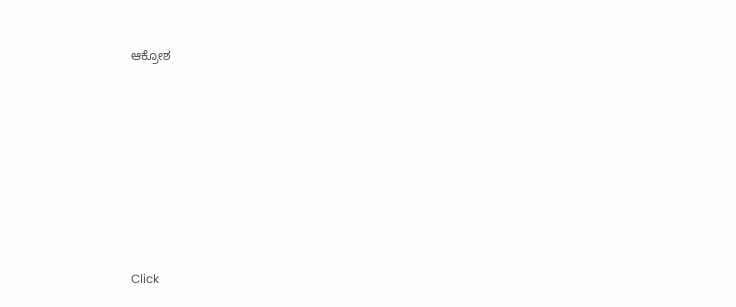ಆಕ್ರೋಶ












Click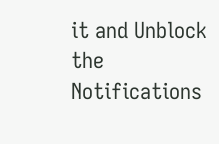it and Unblock the Notifications